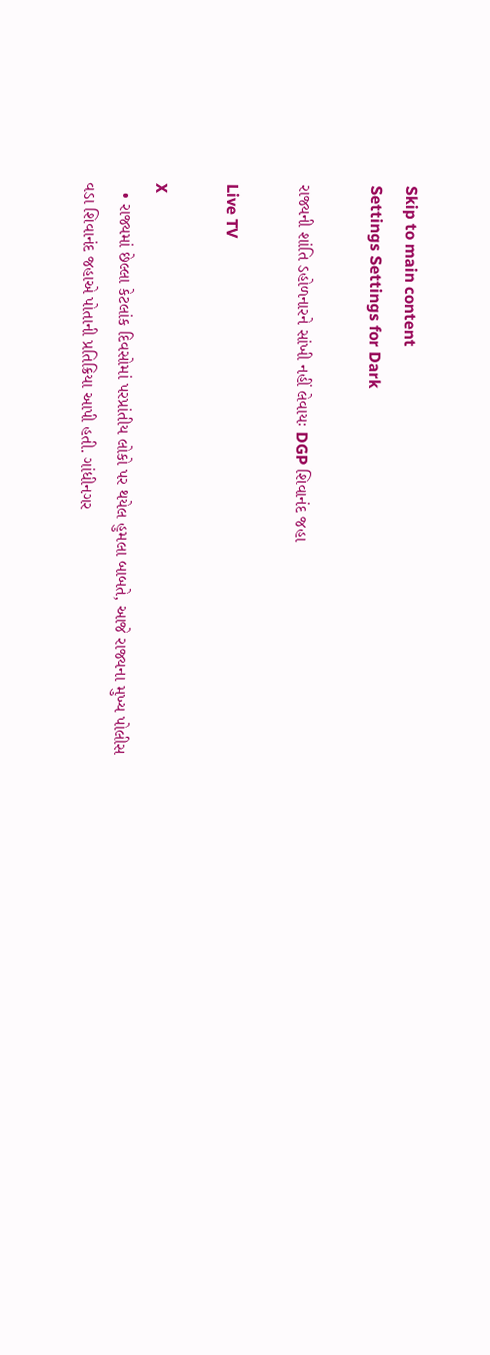Skip to main content
Settings Settings for Dark

રાજ્યની શાંતિ ડહોળનારને સાંખી નહીં લેવાયઃ DGP શિવાનંદ જહા

Live TV

X
  • રાજ્યમાં છેલ્લા કેટલાંક દિવસોમાં પરપ્રાંતીય લોકો પર થયેલ હુમલા બાબતે, આજે રાજ્યના મુખ્ય પોલીસ વડા શિવાનંદ જહાએ પોતાની પ્રતિક્રિયા આપી હતી. ગાંધીનગર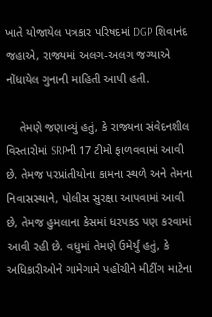ખાતે યોજાયેલ પત્રકાર પરિષદમાં DGP શિવાનંદ જહાએ, રાજ્યમાં અલગ-અલગ જગ્યાએ નોંધાયેલ ગુનાની માહિતી આપી હતી.

    તેમણે જણાવ્યું હતું, કે રાજ્યના સંવેદનશીલ વિસ્તારોમાં SRPની 17 ટીમો ફાળવવામાં આવી છે. તેમજ પરપ્રાંતીયોના કામના સ્થળે અને તેમના નિવાસસ્થાને, પોલીસ સુરક્ષા આપવામાં આવી છે, તેમજ હુમલાના કેસમાં ધરપકડ પણ કરવામાં આવી રહી છે. વધુમાં તેમણે ઉમેર્યું હતું, કે અધિકારીઓને ગામેગામે પહોંચીને મીટીંગ માટેના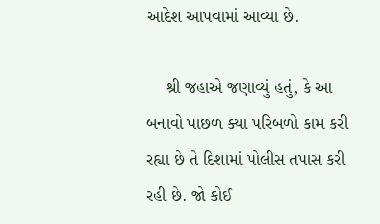આદેશ આપવામાં આવ્યા છે.

    શ્રી જહાએ જણાવ્યું હતું, કે આ બનાવો પાછળ ક્યા પરિબળો કામ કરી રહ્યા છે તે દિશામાં પોલીસ તપાસ કરી રહી છે. જો કોઈ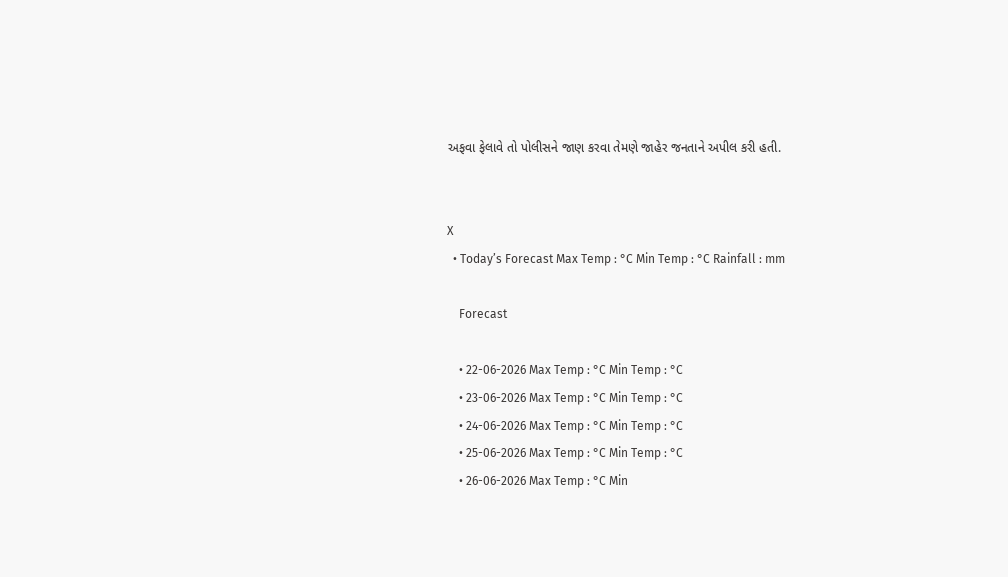અફવા ફેલાવે તો પોલીસને જાણ કરવા તેમણે જાહેર જનતાને અપીલ કરી હતી.


X
  • Today’s Forecast Max Temp : °C Min Temp : °C Rainfall : mm

    Forecast

    • 22-06-2026 Max Temp : °C Min Temp : °C
    • 23-06-2026 Max Temp : °C Min Temp : °C
    • 24-06-2026 Max Temp : °C Min Temp : °C
    • 25-06-2026 Max Temp : °C Min Temp : °C
    • 26-06-2026 Max Temp : °C Min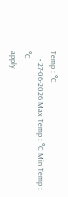Temp : °C
    • 27-06-2026 Max Temp : °C Min Temp : °C
apply